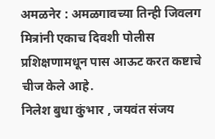अमळनेर : अमळगावच्या तिन्ही जिवलग मित्रांनी एकाच दिवशी पोलीस प्रशिक्षणामधून पास आऊट करत कष्टाचे चीज केले आहे.
निलेश बुधा कुंभार , जयवंत संजय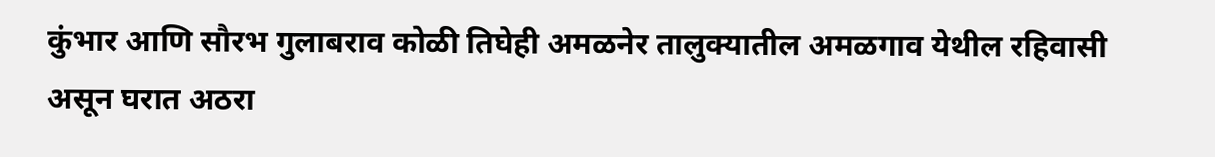कुंभार आणि सौरभ गुलाबराव कोळी तिघेही अमळनेर तालुक्यातील अमळगाव येथील रहिवासी असून घरात अठरा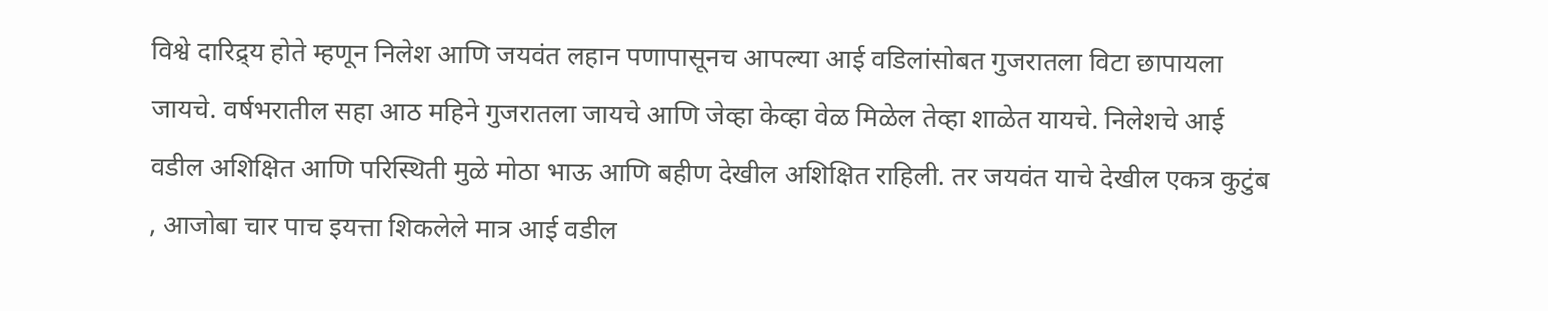विश्वे दारिद्र्य होते म्हणून निलेश आणि जयवंत लहान पणापासूनच आपल्या आई वडिलांसोबत गुजरातला विटा छापायला जायचे. वर्षभरातील सहा आठ महिने गुजरातला जायचे आणि जेव्हा केव्हा वेळ मिळेल तेव्हा शाळेत यायचे. निलेशचे आई वडील अशिक्षित आणि परिस्थिती मुळे मोठा भाऊ आणि बहीण देखील अशिक्षित राहिली. तर जयवंत याचे देखील एकत्र कुटुंब , आजोबा चार पाच इयत्ता शिकलेले मात्र आई वडील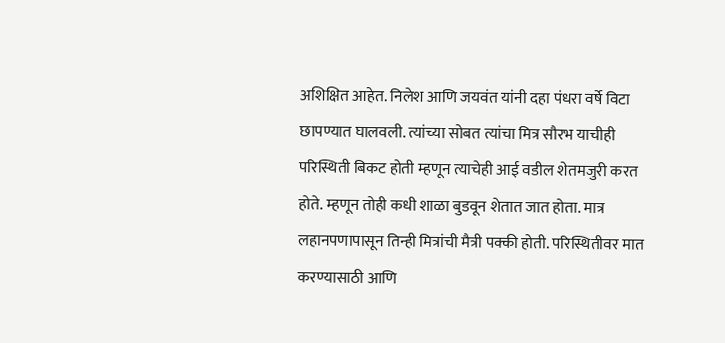अशिक्षित आहेत. निलेश आणि जयवंत यांनी दहा पंधरा वर्षे विटा छापण्यात घालवली. त्यांच्या सोबत त्यांचा मित्र सौरभ याचीही परिस्थिती बिकट होती म्हणून त्याचेही आई वडील शेतमजुरी करत होते. म्हणून तोही कधी शाळा बुडवून शेतात जात होता. मात्र लहानपणापासून तिन्ही मित्रांची मैत्री पक्की होती. परिस्थितीवर मात करण्यासाठी आणि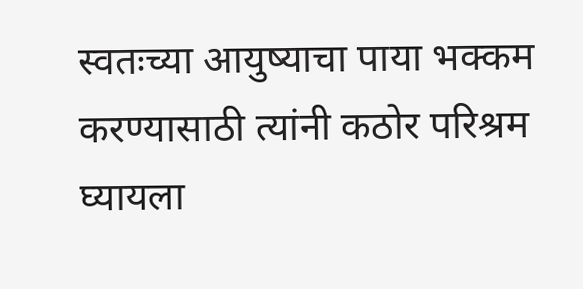स्वतःच्या आयुष्याचा पाया भक्कम करण्यासाठी त्यांनी कठोर परिश्रम घ्यायला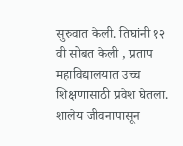सुरुवात केली. तिघांनी १२ वी सोबत केली , प्रताप महाविद्यालयात उच्च शिक्षणासाठी प्रवेश घेतला. शालेय जीवनापासून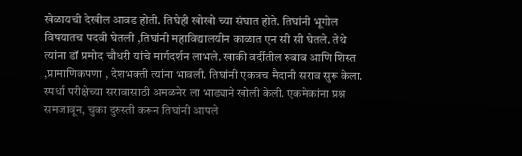खेळायची देखील आवड होती. तिघेही खोखो च्या संघात होते. तिघांनी भूगोल विषयातच पदवी घेतली ,तिघांनी महाविद्यालयीन काळात एन सी सी घेतले. तेथे त्यांना डॉ प्रमोद चौधरी यांचे मार्गदर्शन लाभले. खाकी वर्दीतील रुबाब आणि शिस्त ,प्रामाणिकपणा , देशभक्ती त्यांना भावली. तिघांनी एकत्रच मैदानी सराव सुरू केला. स्पर्धा परीक्षेच्या सरावासाठी अमळनेर ला भाड्याने खोली केली. एकमेकांना प्रश्न समजावून, चुका दुरुस्ती करून तिघांनी आपले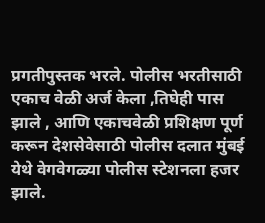प्रगतीपुस्तक भरले. पोलीस भरतीसाठी एकाच वेळी अर्ज केला ,तिघेही पास झाले , आणि एकाचवेळी प्रशिक्षण पूर्ण करून देशसेवेसाठी पोलीस दलात मुंबई येथे वेगवेगळ्या पोलीस स्टेशनला हजर झाले.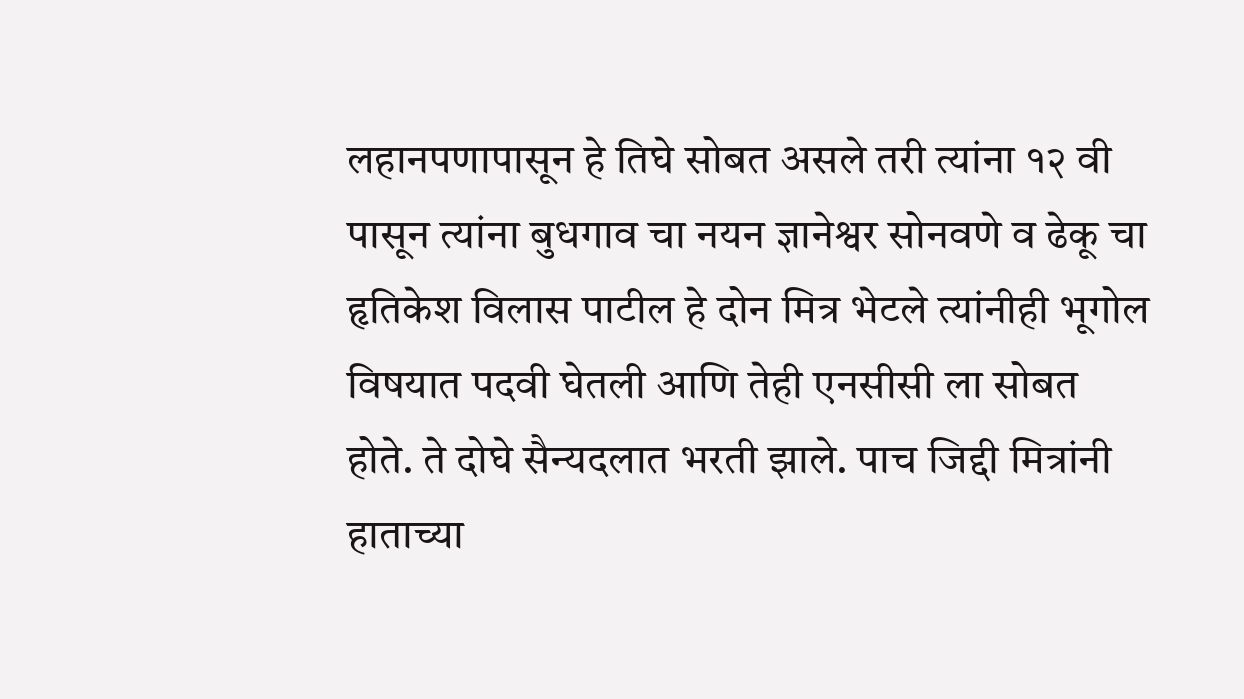लहानपणापासून हे तिघे सोबत असले तरी त्यांना १२ वी पासून त्यांना बुधगाव चा नयन ज्ञानेश्वर सोनवणे व ढेकू चा हृतिकेश विलास पाटील हे दोन मित्र भेटले त्यांनीही भूगोल विषयात पदवी घेतली आणि तेही एनसीसी ला सोबत होते. ते दोघे सैन्यदलात भरती झाले. पाच जिद्दी मित्रांनी हाताच्या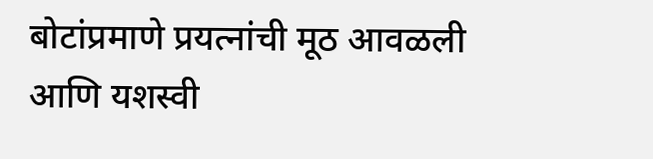बोटांप्रमाणे प्रयत्नांची मूठ आवळली आणि यशस्वी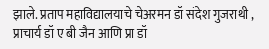झाले. प्रताप महाविद्यालयाचे चेअरमन डॉ संदेश गुजराथी , प्राचार्य डॉ ए बी जैन आणि प्रा डॉ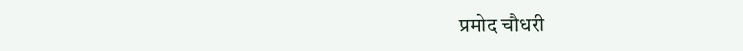प्रमोद चौधरी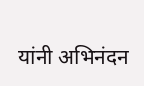यांनी अभिनंदन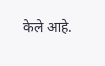केले आहे.